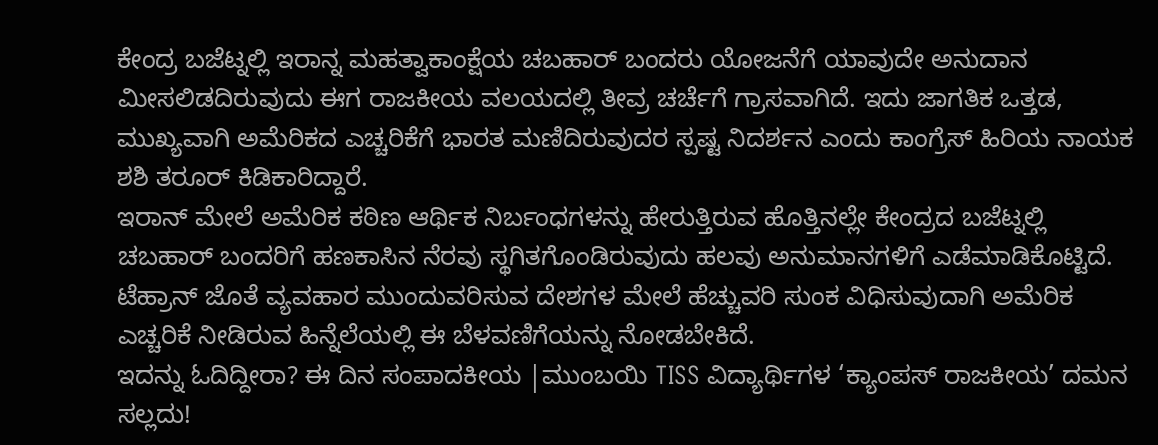ಕೇಂದ್ರ ಬಜೆಟ್ನಲ್ಲಿ ಇರಾನ್ನ ಮಹತ್ವಾಕಾಂಕ್ಷೆಯ ಚಬಹಾರ್ ಬಂದರು ಯೋಜನೆಗೆ ಯಾವುದೇ ಅನುದಾನ ಮೀಸಲಿಡದಿರುವುದು ಈಗ ರಾಜಕೀಯ ವಲಯದಲ್ಲಿ ತೀವ್ರ ಚರ್ಚೆಗೆ ಗ್ರಾಸವಾಗಿದೆ. ಇದು ಜಾಗತಿಕ ಒತ್ತಡ, ಮುಖ್ಯವಾಗಿ ಅಮೆರಿಕದ ಎಚ್ಚರಿಕೆಗೆ ಭಾರತ ಮಣಿದಿರುವುದರ ಸ್ಪಷ್ಟ ನಿದರ್ಶನ ಎಂದು ಕಾಂಗ್ರೆಸ್ ಹಿರಿಯ ನಾಯಕ ಶಶಿ ತರೂರ್ ಕಿಡಿಕಾರಿದ್ದಾರೆ.
ಇರಾನ್ ಮೇಲೆ ಅಮೆರಿಕ ಕಠಿಣ ಆರ್ಥಿಕ ನಿರ್ಬಂಧಗಳನ್ನು ಹೇರುತ್ತಿರುವ ಹೊತ್ತಿನಲ್ಲೇ ಕೇಂದ್ರದ ಬಜೆಟ್ನಲ್ಲಿ ಚಬಹಾರ್ ಬಂದರಿಗೆ ಹಣಕಾಸಿನ ನೆರವು ಸ್ಥಗಿತಗೊಂಡಿರುವುದು ಹಲವು ಅನುಮಾನಗಳಿಗೆ ಎಡೆಮಾಡಿಕೊಟ್ಟಿದೆ. ಟೆಹ್ರಾನ್ ಜೊತೆ ವ್ಯವಹಾರ ಮುಂದುವರಿಸುವ ದೇಶಗಳ ಮೇಲೆ ಹೆಚ್ಚುವರಿ ಸುಂಕ ವಿಧಿಸುವುದಾಗಿ ಅಮೆರಿಕ ಎಚ್ಚರಿಕೆ ನೀಡಿರುವ ಹಿನ್ನೆಲೆಯಲ್ಲಿ ಈ ಬೆಳವಣಿಗೆಯನ್ನು ನೋಡಬೇಕಿದೆ.
ಇದನ್ನು ಓದಿದ್ದೀರಾ? ಈ ದಿನ ಸಂಪಾದಕೀಯ |ಮುಂಬಯಿ TISS ವಿದ್ಯಾರ್ಥಿಗಳ ‘ಕ್ಯಾಂಪಸ್ ರಾಜಕೀಯ’ ದಮನ ಸಲ್ಲದು!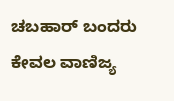ಚಬಹಾರ್ ಬಂದರು ಕೇವಲ ವಾಣಿಜ್ಯ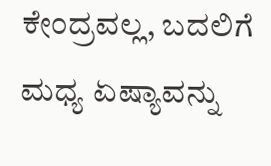ಕೇಂದ್ರವಲ್ಲ, ಬದಲಿಗೆ ಮಧ್ಯ ಏಷ್ಯಾವನ್ನು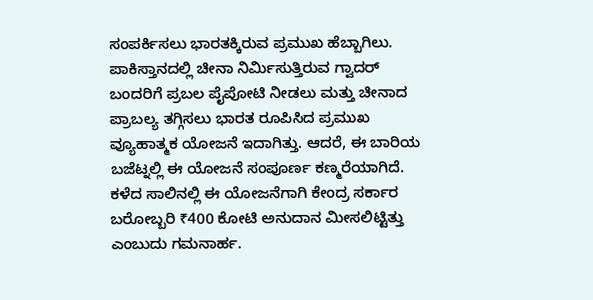ಸಂಪರ್ಕಿಸಲು ಭಾರತಕ್ಕಿರುವ ಪ್ರಮುಖ ಹೆಬ್ಬಾಗಿಲು. ಪಾಕಿಸ್ತಾನದಲ್ಲಿ ಚೀನಾ ನಿರ್ಮಿಸುತ್ತಿರುವ ಗ್ವಾದರ್ ಬಂದರಿಗೆ ಪ್ರಬಲ ಪೈಪೋಟಿ ನೀಡಲು ಮತ್ತು ಚೀನಾದ ಪ್ರಾಬಲ್ಯ ತಗ್ಗಿಸಲು ಭಾರತ ರೂಪಿಸಿದ ಪ್ರಮುಖ ವ್ಯೂಹಾತ್ಮಕ ಯೋಜನೆ ಇದಾಗಿತ್ತು. ಆದರೆ, ಈ ಬಾರಿಯ ಬಜೆಟ್ನಲ್ಲಿ ಈ ಯೋಜನೆ ಸಂಪೂರ್ಣ ಕಣ್ಮರೆಯಾಗಿದೆ. ಕಳೆದ ಸಾಲಿನಲ್ಲಿ ಈ ಯೋಜನೆಗಾಗಿ ಕೇಂದ್ರ ಸರ್ಕಾರ ಬರೋಬ್ಬರಿ ₹400 ಕೋಟಿ ಅನುದಾನ ಮೀಸಲಿಟ್ಟಿತ್ತು ಎಂಬುದು ಗಮನಾರ್ಹ.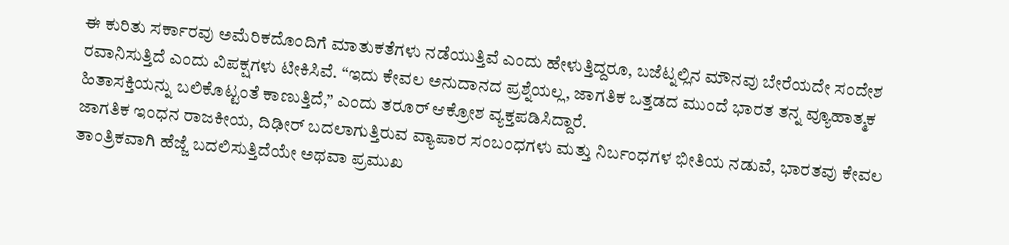ಈ ಕುರಿತು ಸರ್ಕಾರವು ಅಮೆರಿಕದೊಂದಿಗೆ ಮಾತುಕತೆಗಳು ನಡೆಯುತ್ತಿವೆ ಎಂದು ಹೇಳುತ್ತಿದ್ದರೂ, ಬಜೆಟ್ನಲ್ಲಿನ ಮೌನವು ಬೇರೆಯದೇ ಸಂದೇಶ ರವಾನಿಸುತ್ತಿದೆ ಎಂದು ವಿಪಕ್ಷಗಳು ಟೀಕಿಸಿವೆ. “ಇದು ಕೇವಲ ಅನುದಾನದ ಪ್ರಶ್ನೆಯಲ್ಲ, ಜಾಗತಿಕ ಒತ್ತಡದ ಮುಂದೆ ಭಾರತ ತನ್ನ ವ್ಯೂಹಾತ್ಮಕ ಹಿತಾಸಕ್ತಿಯನ್ನು ಬಲಿಕೊಟ್ಟಂತೆ ಕಾಣುತ್ತಿದೆ,” ಎಂದು ತರೂರ್ ಆಕ್ರೋಶ ವ್ಯಕ್ತಪಡಿಸಿದ್ದಾರೆ.
ಜಾಗತಿಕ ಇಂಧನ ರಾಜಕೀಯ, ದಿಢೀರ್ ಬದಲಾಗುತ್ತಿರುವ ವ್ಯಾಪಾರ ಸಂಬಂಧಗಳು ಮತ್ತು ನಿರ್ಬಂಧಗಳ ಭೀತಿಯ ನಡುವೆ, ಭಾರತವು ಕೇವಲ ತಾಂತ್ರಿಕವಾಗಿ ಹೆಜ್ಜೆ ಬದಲಿಸುತ್ತಿದೆಯೇ ಅಥವಾ ಪ್ರಮುಖ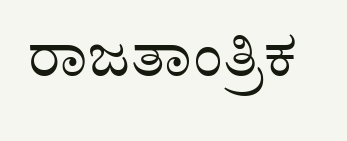ರಾಜತಾಂತ್ರಿಕ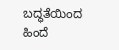ಬದ್ಧತೆಯಿಂದ ಹಿಂದೆ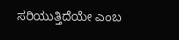ಸರಿಯುತ್ತಿದೆಯೇ ಎಂಬ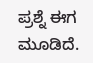ಪ್ರಶ್ನೆ ಈಗ ಮೂಡಿದೆ.